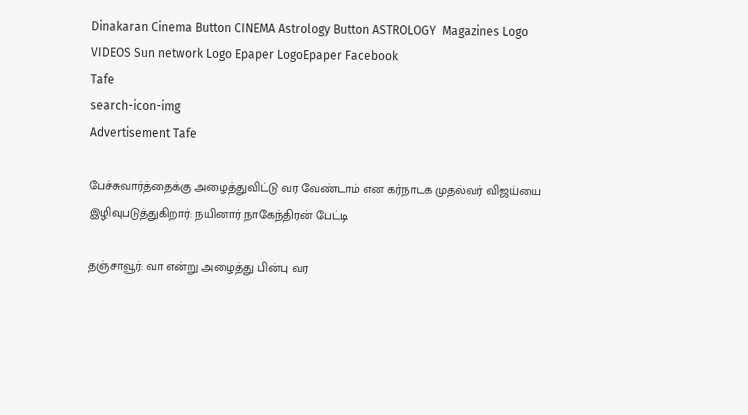Dinakaran Cinema Button CINEMA Astrology Button ASTROLOGY  Magazines Logo VIDEOS Sun network Logo Epaper LogoEpaper Facebook
Tafe
search-icon-img
Advertisement Tafe

பேச்சுவார்த்தைக்கு அழைத்துவிட்டு வர வேண்டாம் என கர்நாடக முதல்வர் விஜய்யை இழிவுபடுத்துகிறார்: நயினார் நாகேந்திரன் பேட்டி

தஞ்சாவூர்: வா என்று அழைத்து பின்பு வர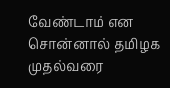வேண்டாம் என சொன்னால் தமிழக முதல்வரை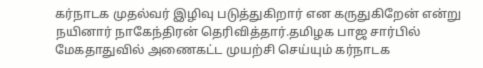கர்நாடக முதல்வர் இழிவு படுத்துகிறார் என கருதுகிறேன் என்று நயினார் நாகேந்திரன் தெரிவித்தார்.தமிழக பாஜ சார்பில் மேகதாதுவில் அணைகட்ட முயற்சி செய்யும் கர்நாடக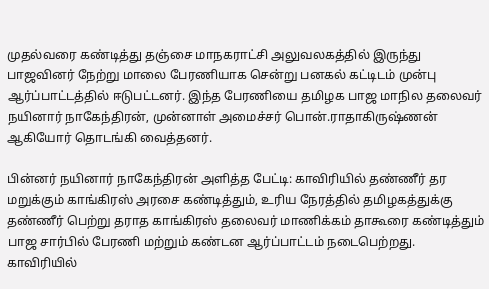முதல்வரை கண்டித்து தஞ்சை மாநகராட்சி அலுவலகத்தில் இருந்து பாஜவினர் நேற்று மாலை பேரணியாக சென்று பனகல் கட்டிடம் முன்பு ஆர்ப்பாட்டத்தில் ஈடுபட்டனர். இந்த பேரணியை தமிழக பாஜ மாநில தலைவர் நயினார் நாகேந்திரன், முன்னாள் அமைச்சர் பொன்.ராதாகிருஷ்ணன் ஆகியோர் தொடங்கி வைத்தனர்.

பின்னர் நயினார் நாகேந்திரன் அளித்த பேட்டி: காவிரியில் தண்ணீர் தர மறுக்கும் காங்கிரஸ் அரசை கண்டித்தும், உரிய நேரத்தில் தமிழகத்துக்கு தண்ணீர் பெற்று தராத காங்கிரஸ் தலைவர் மாணிக்கம் தாகூரை கண்டித்தும் பாஜ சார்பில் பேரணி மற்றும் கண்டன ஆர்ப்பாட்டம் நடைபெற்றது. காவிரியில்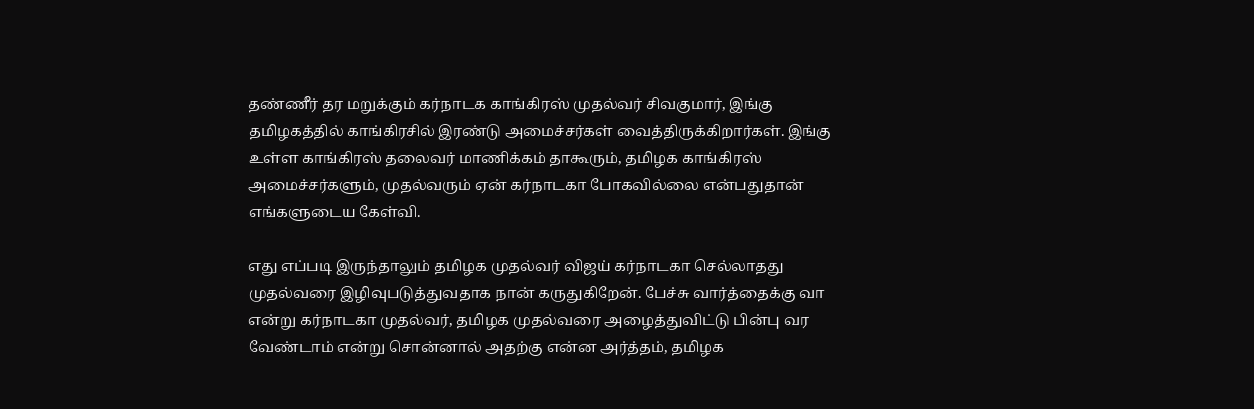தண்ணீர் தர மறுக்கும் கர்நாடக காங்கிரஸ் முதல்வர் சிவகுமார், இங்கு தமிழகத்தில் காங்கிரசில் இரண்டு அமைச்சர்கள் வைத்திருக்கிறார்கள். இங்கு உள்ள காங்கிரஸ் தலைவர் மாணிக்கம் தாகூரும், தமிழக காங்கிரஸ் அமைச்சர்களும், முதல்வரும் ஏன் கர்நாடகா போகவில்லை என்பதுதான் எங்களுடைய கேள்வி.

எது எப்படி இருந்தாலும் தமிழக முதல்வர் விஜய் கர்நாடகா செல்லாதது முதல்வரை இழிவுபடுத்துவதாக நான் கருதுகிறேன். பேச்சு வார்த்தைக்கு வா என்று கர்நாடகா முதல்வர், தமிழக முதல்வரை அழைத்துவிட்டு பின்பு வர வேண்டாம் என்று சொன்னால் அதற்கு என்ன அர்த்தம், தமிழக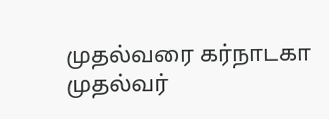முதல்வரை கர்நாடகா முதல்வர்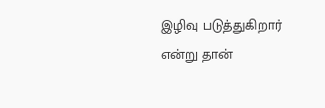இழிவு படுத்துகிறார் என்று தான்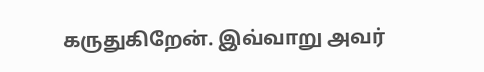கருதுகிறேன். இவ்வாறு அவர்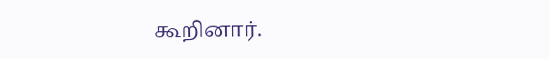கூறினார்.